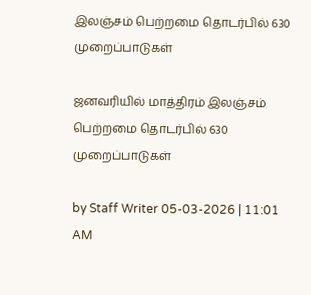இலஞ்சம் பெற்றமை தொடர்பில் 630 முறைப்பாடுகள்

ஜனவரியில் மாத்திரம் இலஞ்சம் பெற்றமை தொடர்பில் 630 முறைப்பாடுகள்

by Staff Writer 05-03-2026 | 11:01 AM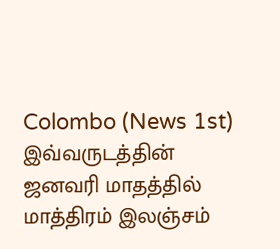Colombo (News 1st) இவ்வருடத்தின் ஜனவரி மாதத்தில் மாத்திரம் இலஞ்சம்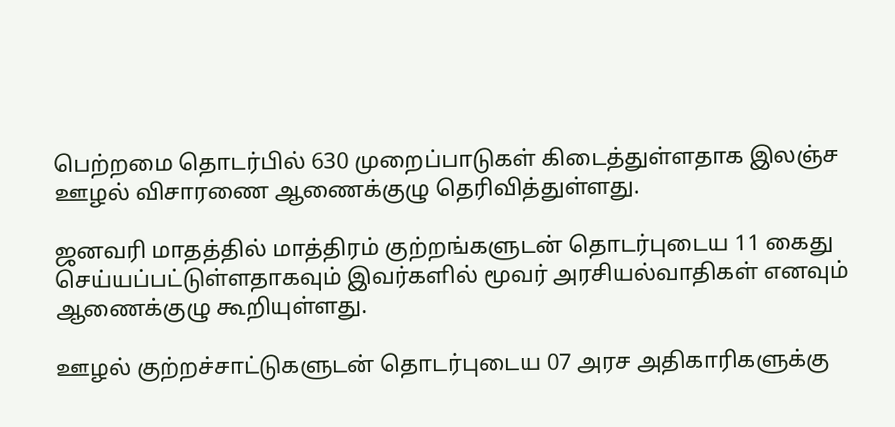பெற்றமை தொடர்பில் 630 முறைப்பாடுகள் கிடைத்துள்ளதாக இலஞ்ச ஊழல் விசாரணை ஆணைக்குழு தெரிவித்துள்ளது.

ஜனவரி மாதத்தில் மாத்திரம் குற்றங்களுடன் தொடர்புடைய 11 கைது செய்யப்பட்டுள்ளதாகவும் இவர்களில் மூவர் அரசியல்வாதிகள் எனவும் ஆணைக்குழு கூறியுள்ளது.

ஊழல் குற்றச்சாட்டுகளுடன் தொடர்புடைய 07 அரச அதிகாரிகளுக்கு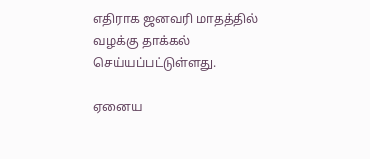எதிராக ஜனவரி மாதத்தில் வழக்கு தாக்கல் செய்யப்பட்டுள்ளது.

ஏனைய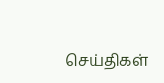செய்திகள்